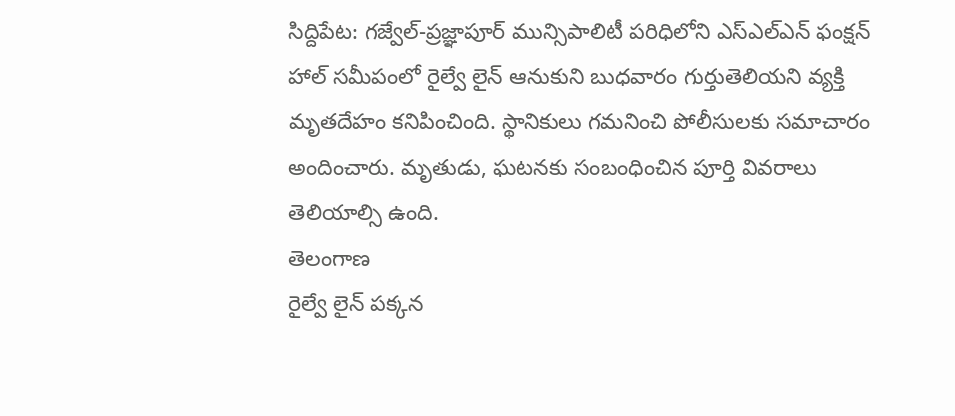సిద్దిపేట: గజ్వేల్-ప్రజ్ఞాపూర్ మున్సిపాలిటీ పరిధిలోని ఎస్ఎల్ఎన్ ఫంక్షన్ హాల్ సమీపంలో రైల్వే లైన్ ఆనుకుని బుధవారం గుర్తుతెలియని వ్యక్తి మృతదేహం కనిపించింది. స్థానికులు గమనించి పోలీసులకు సమాచారం అందించారు. మృతుడు, ఘటనకు సంబంధించిన పూర్తి వివరాలు తెలియాల్సి ఉంది.
తెలంగాణ
రైల్వే లైన్ పక్కన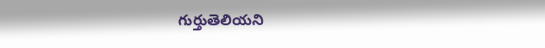గుర్తుతెలియని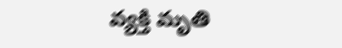వ్యక్తి మృతి